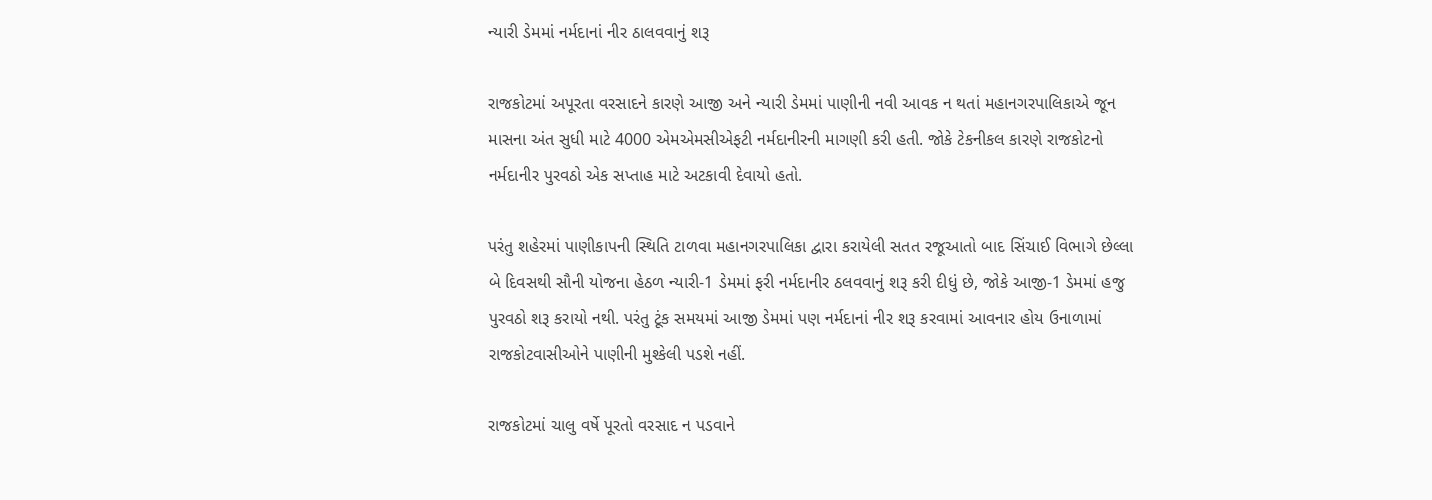ન્યારી ડેમમાં નર્મદાનાં નીર ઠાલવવાનું શરૂ

રાજકોટમાં અપૂરતા વરસાદને કારણે આજી અને ન્યારી ડેમમાં પાણીની નવી આવક ન થતાં મહાનગરપાલિકાએ જૂન માસના અંત સુધી માટે 4000 એમએમસીએફટી નર્મદાનીરની માગણી કરી હતી. જોકે ટેકનીકલ કારણે રાજકોટનો નર્મદાનીર પુરવઠો એક સપ્તાહ માટે અટકાવી દેવાયો હતો.

પરંતુ શહેરમાં પાણીકાપની સ્થિતિ ટાળવા મહાનગરપાલિકા દ્વારા કરાયેલી સતત રજૂઆતો બાદ સિંચાઈ વિભાગે છેલ્લા બે દિવસથી સૌની યોજના હેઠળ ન્યારી-1 ડેમમાં ફરી નર્મદાનીર ઠલવવાનું શરૂ કરી દીધું છે, જોકે આજી-1 ડેમમાં હજુ પુરવઠો શરૂ કરાયો નથી. પરંતુ ટૂંક સમયમાં આજી ડેમમાં પણ નર્મદાનાં નીર શરૂ કરવામાં આવનાર હોય ઉનાળામાં રાજકોટવાસીઓને પાણીની મુશ્કેલી પડશે નહીં.

રાજકોટમાં ચાલુ વર્ષે પૂરતો વરસાદ ન પડવાને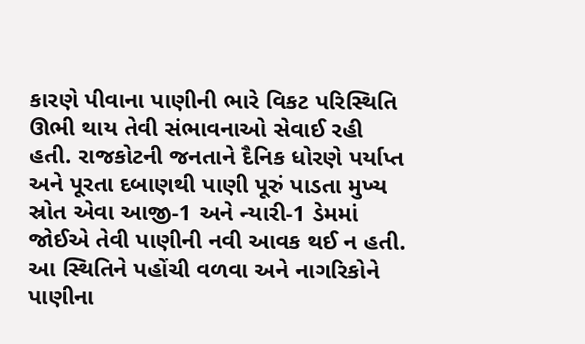કારણે પીવાના પાણીની ભારે વિકટ પરિસ્થિતિ ઊભી થાય તેવી સંભાવનાઓ સેવાઈ રહી હતી. રાજકોટની જનતાને દૈનિક ધોરણે પર્યાપ્ત અને પૂરતા દબાણથી પાણી પૂરું પાડતા મુખ્ય સ્રોત એવા આજી-1 અને ન્યારી-1 ડેમમાં જોઈએ તેવી પાણીની નવી આવક થઈ ન હતી. આ સ્થિતિને પહોંચી વળવા અને નાગરિકોને પાણીના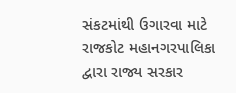સંકટમાંથી ઉગારવા માટે રાજકોટ મહાનગરપાલિકા દ્વારા રાજ્ય સરકાર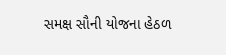સમક્ષ સૌની યોજના હેઠળ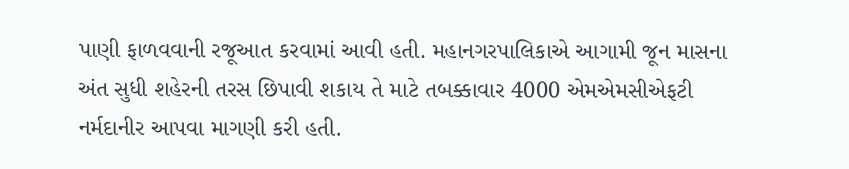પાણી ફાળવવાની રજૂઆત કરવામાં આવી હતી. મહાનગરપાલિકાએ આગામી જૂન માસના અંત સુધી શહેરની તરસ છિપાવી શકાય તે માટે તબક્કાવાર 4000 એમએમસીએફટી નર્મદાનીર આપવા માગણી કરી હતી.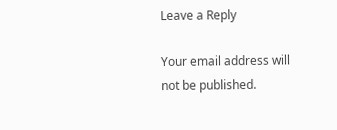Leave a Reply

Your email address will not be published.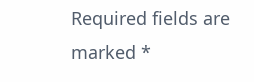Required fields are marked *